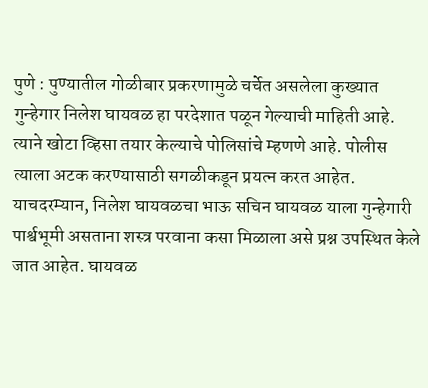पुणे : पुण्यातील गोळीबार प्रकरणामुळे चर्चेत असलेला कुख्यात गुन्हेगार निलेश घायवळ हा परदेशात पळून गेल्याची माहिती आहे. त्याने खोटा व्हिसा तयार केल्याचे पोलिसांचे म्हणणे आहे. पोलीस त्याला अटक करण्यासाठी सगळीकडून प्रयत्न करत आहेत. याचदरम्यान, निलेश घायवळचा भाऊ सचिन घायवळ याला गुन्हेगारी पार्श्वभूमी असताना शस्त्र परवाना कसा मिळाला असे प्रश्न उपस्थित केले जात आहेत. घायवळ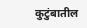कुटुंबातील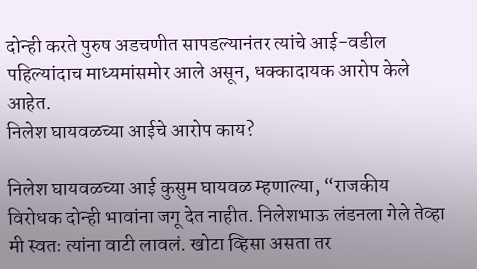दोन्ही करते पुरुष अडचणीत सापडल्यानंतर त्यांचे आई-वडील पहिल्यांदाच माध्यमांसमोर आले असून, धक्कादायक आरोप केले आहेत.
निलेश घायवळच्या आईचे आरोप काय?

निलेश घायवळच्या आई कुसुम घायवळ म्हणाल्या, “राजकीय विरोधक दोन्ही भावांना जगू देत नाहीत. निलेशभाऊ लंडनला गेले तेव्हा मी स्वतः त्यांना वाटी लावलं. खोटा व्हिसा असता तर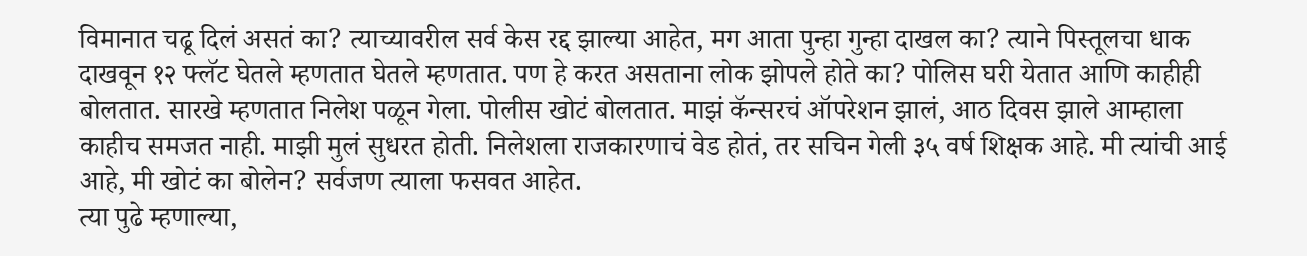विमानात चढू दिलं असतं का? त्याच्यावरील सर्व केस रद्द झाल्या आहेत, मग आता पुन्हा गुन्हा दाखल का? त्याने पिस्तूलचा धाक दाखवून १२ फ्लॅट घेतले म्हणतात घेतले म्हणतात. पण हे करत असताना लोक झोपले होते का? पोलिस घरी येतात आणि काहीही बोलतात. सारखे म्हणतात निलेश पळून गेला. पोलीस खोटं बोलतात. माझं कॅन्सरचं ऑपरेशन झालं, आठ दिवस झाले आम्हाला काहीच समजत नाही. माझी मुलं सुधरत होती. निलेशला राजकारणाचं वेड होतं, तर सचिन गेली ३५ वर्ष शिक्षक आहे. मी त्यांची आई आहे, मी खोटं का बोलेन? सर्वजण त्याला फसवत आहेत.
त्या पुढे म्हणाल्या,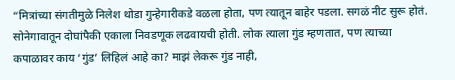“मित्रांच्या संगतीमुळे निलेश थोडा गुन्हेगारीकडे वळला होता, पण त्यातून बाहेर पडला. सगळं नीट सुरू होतं. सोनेगावातून दोघांपैकी एकाला निवडणूक लढवायची होती. लोक त्याला गुंड म्हणतात, पण त्याच्या कपाळावर काय ‘गुंड’ लिहिलं आहे का? माझं लेकरू गुंड नाही,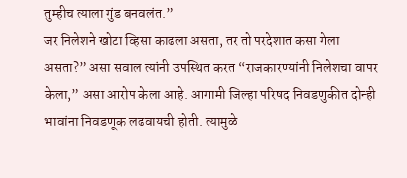तुम्हीच त्याला गुंड बनवलंत.”
जर निलेशने खोटा व्हिसा काढला असता, तर तो परदेशात कसा गेला असता?” असा सवाल त्यांनी उपस्थित करत “राजकारण्यांनी निलेशचा वापर केला,” असा आरोप केला आहे. आगामी जिल्हा परिषद निवडणुकीत दोन्ही भावांना निवडणूक लढवायची होती. त्यामुळे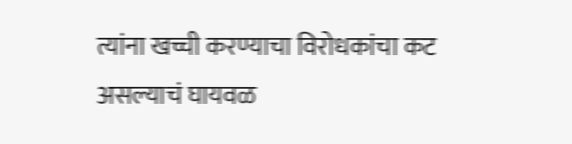त्यांना खच्ची करण्याचा विरोधकांचा कट असल्याचं घायवळ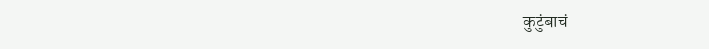कुटुंबाचं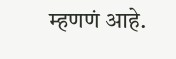म्हणणं आहे.